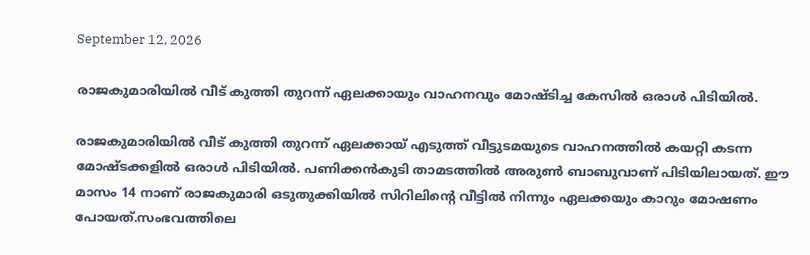September 12, 2026

രാജകുമാരിയില്‍ വീട് കുത്തി തുറന്ന് ഏലക്കായും വാഹനവും മോഷ്ടിച്ച കേസിൽ ഒരാള്‍ പിടിയില്‍.

രാജകുമാരിയില്‍ വീട് കുത്തി തുറന്ന് ഏലക്കായ് എടുത്ത് വീട്ടുടമയുടെ വാഹനത്തില്‍ കയറ്റി കടന്ന മോഷ്ടക്കളില്‍ ഒരാള്‍ പിടിയില്‍. പണിക്കന്‍കുടി താമടത്തില്‍ അരുണ്‍ ബാബുവാണ് പിടിയിലായത്. ഈ മാസം 14 നാണ് രാജകുമാരി ഒടുതുക്കിയില്‍ സിറിലിന്റെ വീട്ടില്‍ നിന്നും ഏലക്കയും കാറും മോഷണം പോയത്.സംഭവത്തിലെ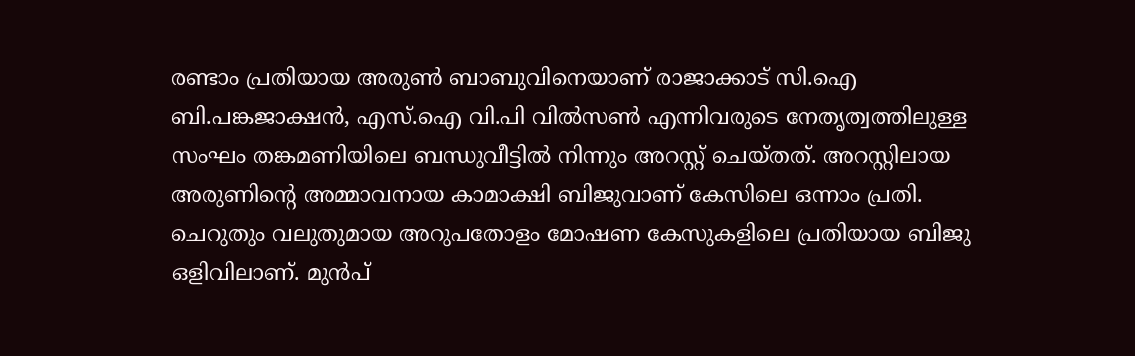രണ്ടാം പ്രതിയായ അരുണ്‍ ബാബുവിനെയാണ് രാജാക്കാട് സി.ഐ ബി.പങ്കജാക്ഷന്‍, എസ്.ഐ വി.പി വില്‍സണ്‍ എന്നിവരുടെ നേതൃത്വത്തിലുള്ള സംഘം തങ്കമണിയിലെ ബന്ധുവീട്ടില്‍ നിന്നും അറസ്റ്റ് ചെയ്തത്. അറസ്റ്റിലായ അരുണിന്റെ അമ്മാവനായ കാമാക്ഷി ബിജുവാണ് കേസിലെ ഒന്നാം പ്രതി. ചെറുതും വലുതുമായ അറുപതോളം മോഷണ കേസുകളിലെ പ്രതിയായ ബിജു ഒളിവിലാണ്. മുന്‍പ്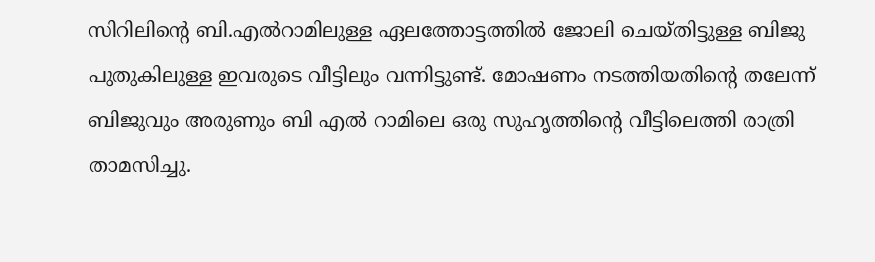സിറിലിന്റെ ബി.എല്‍റാമിലുള്ള ഏലത്തോട്ടത്തില്‍ ജോലി ചെയ്തിട്ടുള്ള ബിജു പുതുകിലുള്ള ഇവരുടെ വീട്ടിലും വന്നിട്ടുണ്ട്. മോഷണം നടത്തിയതിന്റെ തലേന്ന് ബിജുവും അരുണും ബി എല്‍ റാമിലെ ഒരു സുഹൃത്തിന്റെ വീട്ടിലെത്തി രാത്രി താമസിച്ചു.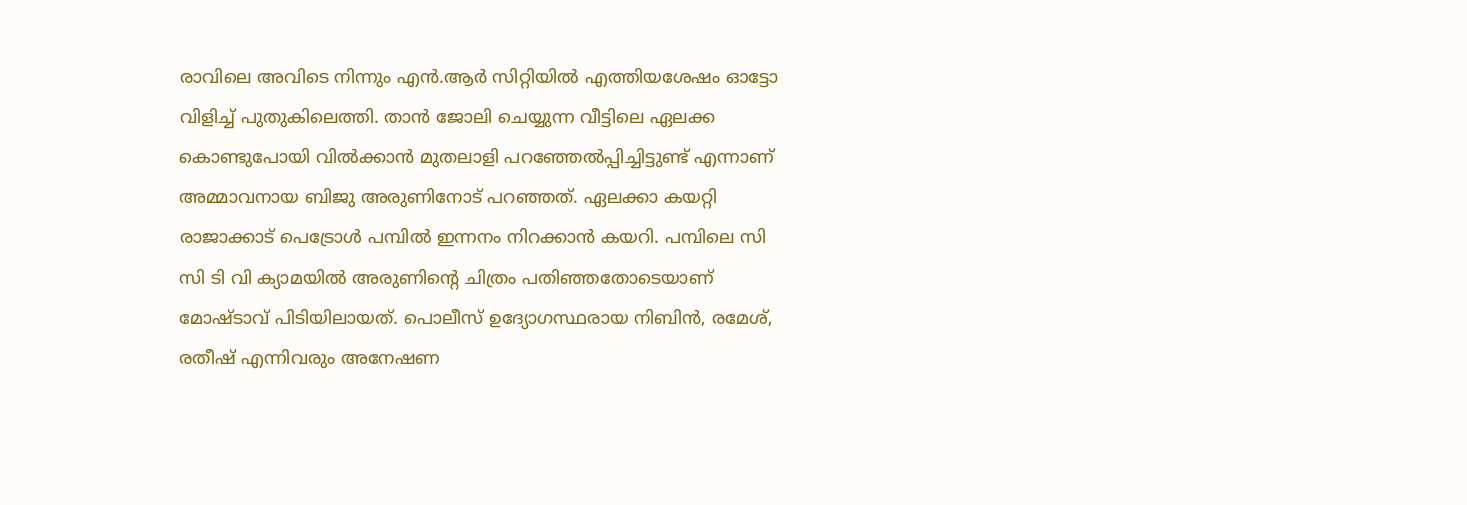രാവിലെ അവിടെ നിന്നും എന്‍.ആര്‍ സിറ്റിയില്‍ എത്തിയശേഷം ഓട്ടോ വിളിച്ച് പുതുകിലെത്തി. താന്‍ ജോലി ചെയ്യുന്ന വീട്ടിലെ ഏലക്ക കൊണ്ടുപോയി വില്‍ക്കാന്‍ മുതലാളി പറഞ്ഞേല്‍പ്പിച്ചിട്ടുണ്ട് എന്നാണ് അമ്മാവനായ ബിജു അരുണിനോട് പറഞ്ഞത്. ഏലക്കാ കയറ്റി രാജാക്കാട് പെട്രോള്‍ പമ്പില്‍ ഇന്നനം നിറക്കാന്‍ കയറി. പമ്പിലെ സി സി ടി വി ക്യാമയില്‍ അരുണിന്റെ ചിത്രം പതിഞ്ഞതോടെയാണ് മോഷ്ടാവ് പിടിയിലായത്. പൊലീസ് ഉദ്യോഗസ്ഥരായ നിബിന്‍, രമേശ്, രതീഷ് എന്നിവരും അനേഷണ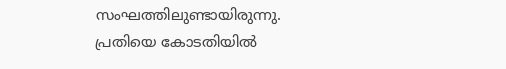സംഘത്തിലുണ്ടായിരുന്നു. പ്രതിയെ കോടതിയില്‍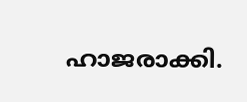ഹാജരാക്കി.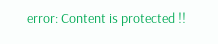error: Content is protected !!